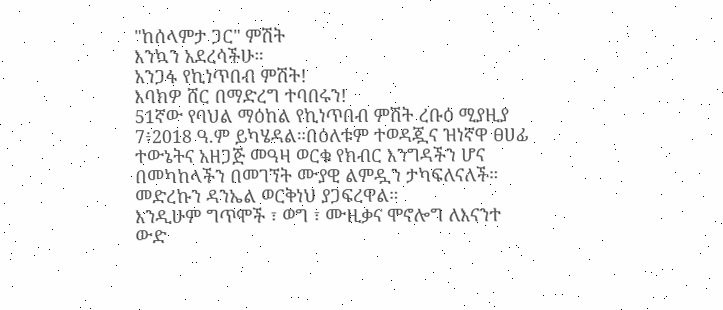"ከሰላምታ ጋር" ምሽት
እንኳን አደረሳችሁ።
አንጋፋ የኪነጥበብ ምሽት!
እባክዎ ሸር በማድረግ ተባበሩን!
51ኛው የባህል ማዕከል የኪነጥበብ ምሽት ረቡዕ ሚያዚያ 7፥2018 ዓ.ም ይካሄዳል።በዕለቱም ተወዳጇና ዝነኛዋ ፀሀፊ ተውኔትና አዘጋጅ መዓዛ ወርቁ የክብር እንግዳችን ሆና በመካከላችን በመገኘት ሙያዊ ልምዷን ታካፍለናለች።
መድረኩን ዳንኤል ወርቅነህ ያጋፍረዋል።
እንዲሁም ግጥሞች ፣ ወግ ፣ ሙዚቃና ሞኖሎግ ለእናንተ ውድ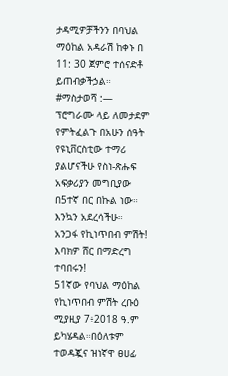ታዳሚዎቻችንን በባህል ማዕከል አዳራሽ ከቀኑ በ 11: 30 ጀምሮ ተሰናድቶ ይጠብቃችኃል።
#ማስታወሻ :— ፕሮግራሙ ላይ ለመታደም የምትፈልጉ በአሁን ሰዓት የዩኒቨርስቲው ተማሪ ያልሆናችሁ የስነ-ጽሑፍ አፍቃሪያን መግቢያው በ5ተኛ በር በኩል ነው።
እንኳን አደረሳችሁ።
አንጋፋ የኪነጥበብ ምሽት!
እባክዎ ሸር በማድረግ ተባበሩን!
51ኛው የባህል ማዕከል የኪነጥበብ ምሽት ረቡዕ ሚያዚያ 7፥2018 ዓ.ም ይካሄዳል።በዕለቱም ተወዳጇና ዝነኛዋ ፀሀፊ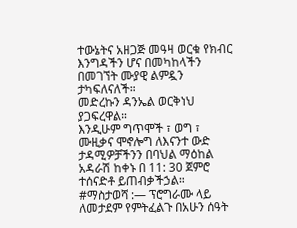ተውኔትና አዘጋጅ መዓዛ ወርቁ የክብር እንግዳችን ሆና በመካከላችን በመገኘት ሙያዊ ልምዷን ታካፍለናለች።
መድረኩን ዳንኤል ወርቅነህ ያጋፍረዋል።
እንዲሁም ግጥሞች ፣ ወግ ፣ ሙዚቃና ሞኖሎግ ለእናንተ ውድ ታዳሚዎቻችንን በባህል ማዕከል አዳራሽ ከቀኑ በ 11: 30 ጀምሮ ተሰናድቶ ይጠብቃችኃል።
#ማስታወሻ :— ፕሮግራሙ ላይ ለመታደም የምትፈልጉ በአሁን ሰዓት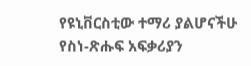የዩኒቨርስቲው ተማሪ ያልሆናችሁ የስነ-ጽሑፍ አፍቃሪያን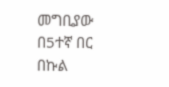መግቢያው በ5ተኛ በር በኩል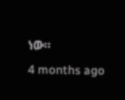ነው።
4 months ago